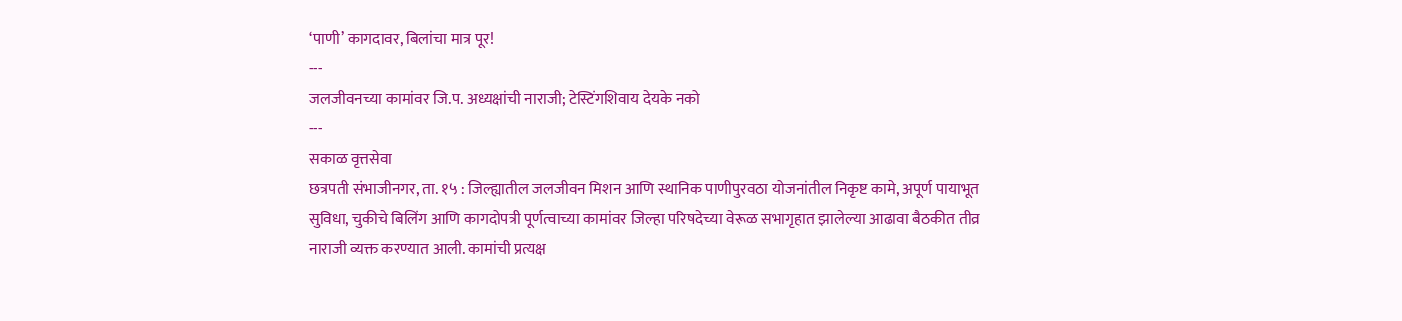‘पाणी’ कागदावर, बिलांचा मात्र पूर!
---
जलजीवनच्या कामांवर जि.प. अध्यक्षांची नाराजी; टेस्टिंगशिवाय देयके नको
---
सकाळ वृत्तसेवा
छत्रपती संभाजीनगर, ता. १५ : जिल्ह्यातील जलजीवन मिशन आणि स्थानिक पाणीपुरवठा योजनांतील निकृष्ट कामे, अपूर्ण पायाभूत सुविधा, चुकीचे बिलिंग आणि कागदोपत्री पूर्णत्वाच्या कामांवर जिल्हा परिषदेच्या वेरूळ सभागृहात झालेल्या आढावा बैठकीत तीव्र नाराजी व्यक्त करण्यात आली. कामांची प्रत्यक्ष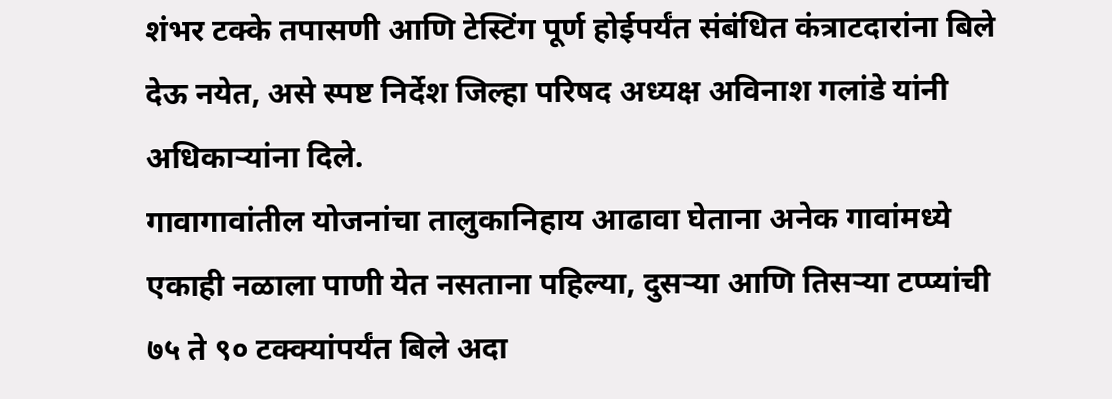शंभर टक्के तपासणी आणि टेस्टिंग पूर्ण होईपर्यंत संबंधित कंत्राटदारांना बिले देऊ नयेत, असे स्पष्ट निर्देश जिल्हा परिषद अध्यक्ष अविनाश गलांडे यांनी अधिकाऱ्यांना दिले.
गावागावांतील योजनांचा तालुकानिहाय आढावा घेताना अनेक गावांमध्ये एकाही नळाला पाणी येत नसताना पहिल्या, दुसऱ्या आणि तिसऱ्या टप्प्यांची ७५ ते ९० टक्क्यांपर्यंत बिले अदा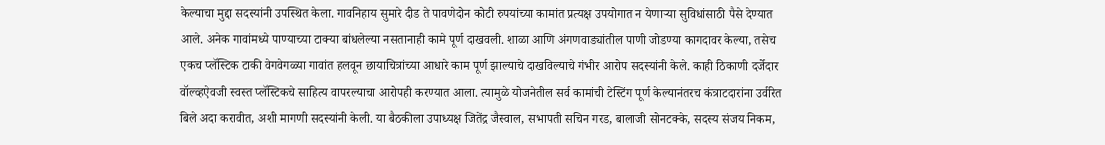केल्याचा मुद्दा सदस्यांनी उपस्थित केला. गावनिहाय सुमारे दीड ते पावणेदोन कोटी रुपयांच्या कामांत प्रत्यक्ष उपयोगात न येणाऱ्या सुविधांसाठी पैसे देण्यात आले. अनेक गावांमध्ये पाण्याच्या टाक्या बांधलेल्या नसतानाही कामे पूर्ण दाखवली. शाळा आणि अंगणवाड्यांतील पाणी जोडण्या कागदावर केल्या, तसेच एकच प्लॅस्टिक टाकी वेगवेगळ्या गावांत हलवून छायाचित्रांच्या आधारे काम पूर्ण झाल्याचे दाखविल्याचे गंभीर आरोप सदस्यांनी केले. काही ठिकाणी दर्जेदार वॉल्व्हऐवजी स्वस्त प्लॅस्टिकचे साहित्य वापरल्याचा आरोपही करण्यात आला. त्यामुळे योजनेतील सर्व कामांची टेस्टिंग पूर्ण केल्यानंतरच कंत्राटदारांना उर्वरित बिले अदा करावीत, अशी मागणी सदस्यांनी केली. या बैठकीला उपाध्यक्ष जितेंद्र जैस्वाल, सभापती सचिन गरड, बालाजी सोनटक्के, सदस्य संजय निकम,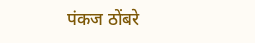पंकज ठोंबरे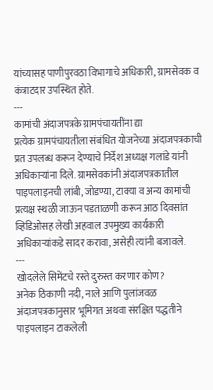यांच्यासह पाणीपुरवठा विभागाचे अधिकारी, ग्रामसेवक व कंत्राटदार उपस्थित होते.
---
कामांची अंदाजपत्रके ग्रामपंचायतींना द्या
प्रत्येक ग्रामपंचायतीला संबंधित योजनेच्या अंदाजपत्रकाची प्रत उपलब्ध करून देण्याचे निर्देश अध्यक्ष गलांडे यांनी अधिकाऱ्यांना दिले. ग्रामसेवकांनी अंदाजपत्रकातील पाइपलाइनची लांबी, जोडण्या, टाक्या व अन्य कामांची प्रत्यक्ष स्थळी जाऊन पडताळणी करून आठ दिवसांत व्हिडिओसह लेखी अहवाल उपमुख्य कार्यकारी अधिकाऱ्यांकडे सादर करावा, असेही त्यांनी बजावले.
---
खोदलेले सिमेंटचे रस्ते दुरुस्त करणार कोण?
अनेक ठिकाणी नदी, नाले आणि पुलांजवळ अंदाजपत्रकानुसार भूमिगत अथवा संरक्षित पद्धतीने पाइपलाइन टाकलेली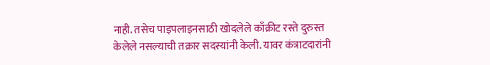नाही. तसेच पाइपलाइनसाठी खोदलेले काँक्रीट रस्ते दुरुस्त केलेले नसल्याची तक्रार सदस्यांनी केली. यावर कंत्राटदारांनी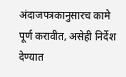अंदाजपत्रकानुसारच कामे पूर्ण करावीत, असेही निर्देश देण्यात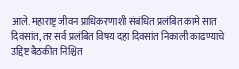आले. महाराष्ट्र जीवन प्राधिकरणाशी संबंधित प्रलंबित कामे सात दिवसांत, तर सर्व प्रलंबित विषय दहा दिवसांत निकाली काढण्याचे उद्दिष्ट बैठकीत निश्चित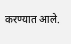करण्यात आले.